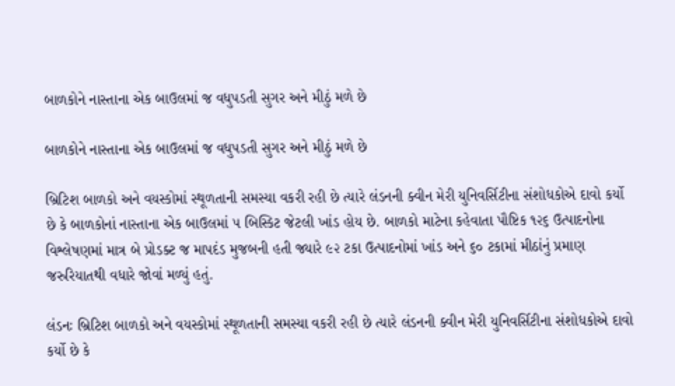બાળકોને નાસ્તાના એક બાઉલમાં જ વધુપડતી સુગર અને મીઠું મળે છે

બાળકોને નાસ્તાના એક બાઉલમાં જ વધુપડતી સુગર અને મીઠું મળે છે

બ્રિટિશ બાળકો અને વયસ્કોમાં સ્થૂળતાની સમસ્યા વકરી રહી છે ત્યારે લંડનની ક્વીન મેરી યુનિવર્સિટીના સંશોધકોએ દાવો કર્યો છે કે બાળકોનાં નાસ્તાના એક બાઉલમાં ૫ બિસ્કિટ જેટલી ખાંડ હોય છે. બાળકો માટેના કહેવાતા પૌષ્ટિક ૧૨૬ ઉત્પાદનોના  વિશ્લેષણમાં માત્ર બે પ્રોડક્ટ જ માપદંડ મુજબની હતી જ્યારે ૯૨ ટકા ઉત્પાદનોમાં ખાંડ અને ૬૦ ટકામાં મીઠાંનું પ્રમાણ જરુરિયાતથી વધારે જોવાં મળ્યું હતું.

લંડનઃ બ્રિટિશ બાળકો અને વયસ્કોમાં સ્થૂળતાની સમસ્યા વકરી રહી છે ત્યારે લંડનની ક્વીન મેરી યુનિવર્સિટીના સંશોધકોએ દાવો કર્યો છે કે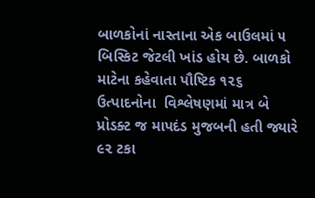બાળકોનાં નાસ્તાના એક બાઉલમાં ૫ બિસ્કિટ જેટલી ખાંડ હોય છે. બાળકો માટેના કહેવાતા પૌષ્ટિક ૧૨૬ ઉત્પાદનોના  વિશ્લેષણમાં માત્ર બે પ્રોડક્ટ જ માપદંડ મુજબની હતી જ્યારે ૯૨ ટકા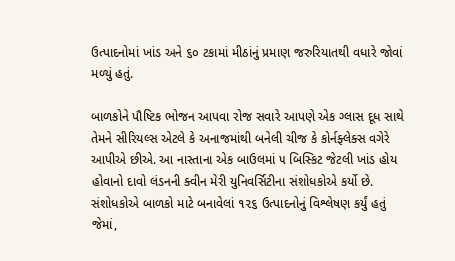ઉત્પાદનોમાં ખાંડ અને ૬૦ ટકામાં મીઠાંનું પ્રમાણ જરુરિયાતથી વધારે જોવાં મળ્યું હતું.

બાળકોને પૌષ્ટિક ભોજન આપવા રોજ સવારે આપણે એક ગ્લાસ દૂધ સાથે તેમને સીરિયલ્સ એટલે કે અનાજમાંથી બનેલી ચીજ કે કોર્નફ્લેક્સ વગેરે આપીએ છીએ. આ નાસ્તાના એક બાઉલમાં ૫ બિસ્કિટ જેટલી ખાંડ હોય હોવાનો દાવો લંડનની ક્વીન મેરી યુનિવર્સિટીના સંશોધકોએ કર્યો છે. સંશોધકોએ બાળકો માટે બનાવેલાં ૧૨૬ ઉત્પાદનોનું વિશ્લેષણ કર્યું હતું જેમાં,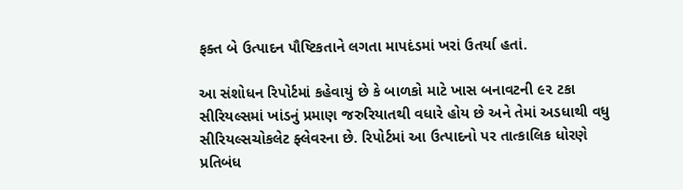ફક્ત બે ઉત્પાદન પૌષ્ટિકતાને લગતા માપદંડમાં ખરાં ઉતર્યા હતાં.

આ સંશોધન રિપોર્ટમાં કહેવાયું છે કે બાળકો માટે ખાસ બનાવટની ૯૨ ટકા સીરિયલ્સમાં ખાંડનું પ્રમાણ જરુરિયાતથી વધારે હોય છે અને તેમાં અડધાથી વધુ સીરિયલ્સચોકલેટ ફ્લેવરના છે. રિપોર્ટમાં આ ઉત્પાદનો પર તાત્કાલિક ધોરણે પ્રતિબંધ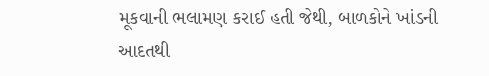મૂકવાની ભલામણ કરાઈ હતી જેથી, બાળકોને ખાંડની આદતથી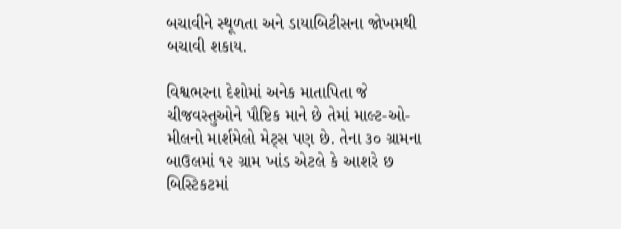બચાવીને સ્થૂળતા અને ડાયાબિટીસના જોખમથી બચાવી શકાય.

વિશ્વભરના દેશોમાં અનેક માતાપિતા જે ચીજવસ્તુઓને પૌષ્ટિક માને છે તેમાં માલ્ટ-ઓ-મીલનો માર્શમેલો મેટ્સ પણ છે. તેના ૩૦ ગ્રામના બાઉલમાં ૧૨ ગ્રામ ખાંડ એટલે કે આશરે છ બિસ્ટિકટમાં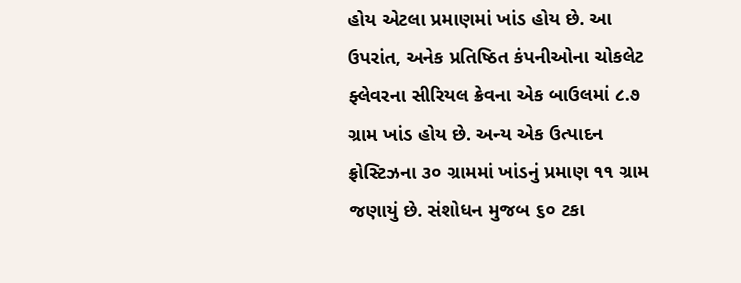હોય એટલા પ્રમાણમાં ખાંડ હોય છે. આ ઉપરાંત, અનેક પ્રતિષ્ઠિત કંપનીઓના ચોકલેટ ફ્લેવરના સીરિયલ ક્રેવના એક બાઉલમાં ૮.૭ ગ્રામ ખાંડ હોય છે. અન્ય એક ઉત્પાદન ફ્રોસ્ટિઝના ૩૦ ગ્રામમાં ખાંડનું પ્રમાણ ૧૧ ગ્રામ જણાયું છે. સંશોધન મુજબ ૬૦ ટકા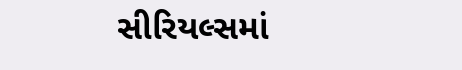સીરિયલ્સમાં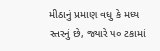મીઠાનું પ્રમાણ વધુ કે મધ્ય સ્તરનું છે, જ્યારે ૫૦ ટકામાં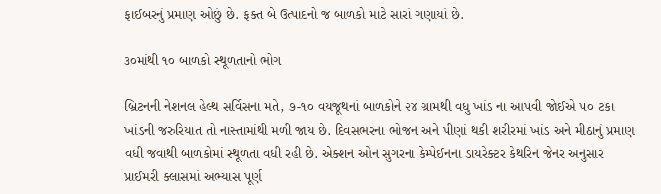ફાઈબરનું પ્રમાણ ઓછું છે. ફક્ત બે ઉત્પાદનો જ બાળકો માટે સારાં ગણાયાં છે.

૩૦માંથી ૧૦ બાળકો સ્થૂળતાનો ભોગ

બ્રિટનની નેશનલ હેલ્થ સર્વિસના મતે, ૭-૧૦ વયજૂથનાં બાળકોને ૨૪ ગ્રામથી વધુ ખાંડ ના આપવી જોઈએ ૫૦ ટકા ખાંડની જરુરિયાત તો નાસ્તામાંથી મળી જાય છે. દિવસભરના ભોજન અને પીણાં થકી શરીરમાં ખાંડ અને મીઠાનું પ્રમાણ વધી જવાથી બાળકોમાં સ્થૂળતા વધી રહી છે. એક્શન ઓન સુગરના કેમ્પેઈનના ડાયરેક્ટર કેથરિન જેનર અનુસાર પ્રાઈમરી ક્લાસમાં અભ્યાસ પૂર્ણ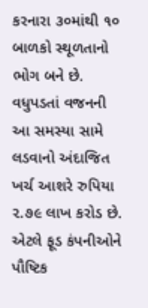કરનારા ૩૦માંથી ૧૦ બાળકો સ્થૂળતાનો ભોગ બને છે. વધુપડતાં વજનની આ સમસ્યા સામે લડવાનો અંદાજિત ખર્ચ આશરે રુપિયા ૨.૭૯ લાખ કરોડ છે. એટલે ફૂડ કંપનીઓને પૌષ્ટિક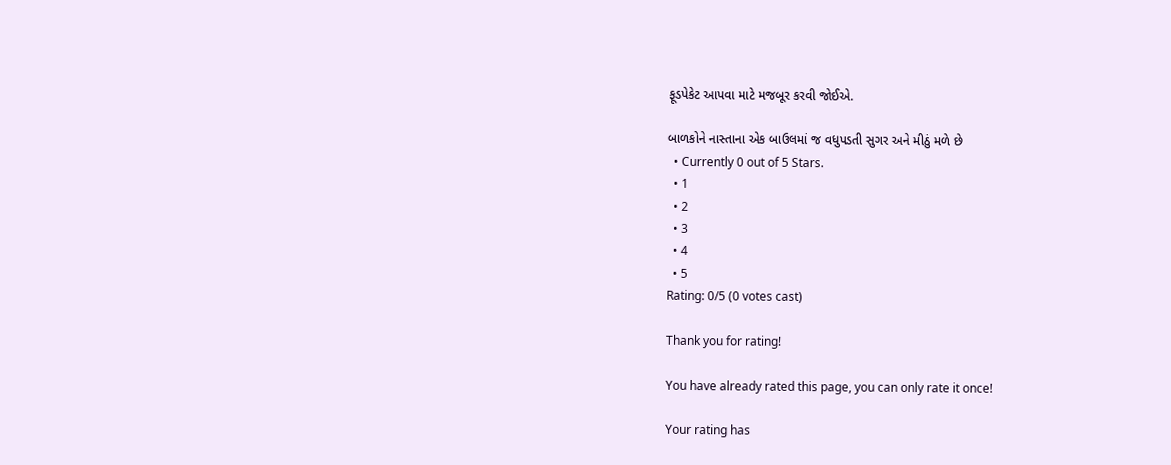ફૂડપેકેટ આપવા માટે મજબૂર કરવી જોઈએ.

બાળકોને નાસ્તાના એક બાઉલમાં જ વધુપડતી સુગર અને મીઠું મળે છે
  • Currently 0 out of 5 Stars.
  • 1
  • 2
  • 3
  • 4
  • 5
Rating: 0/5 (0 votes cast)

Thank you for rating!

You have already rated this page, you can only rate it once!

Your rating has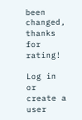been changed, thanks for rating!

Log in or create a user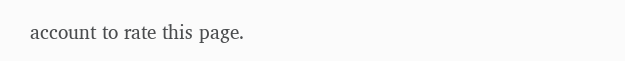account to rate this page.